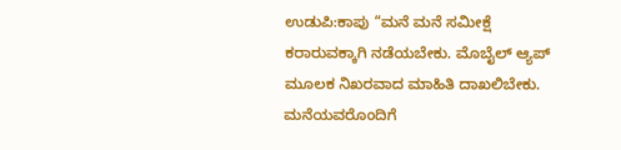ಉಡುಪಿ:ಕಾಪು “ಮನೆ ಮನೆ ಸಮೀಕ್ಷೆ ಕರಾರುವಕ್ಕಾಗಿ ನಡೆಯಬೇಕು. ಮೊಬೈಲ್ ಆ್ಯಪ್ ಮೂಲಕ ನಿಖರವಾದ ಮಾಹಿತಿ ದಾಖಲಿಬೇಕು. ಮನೆಯವರೊಂದಿಗೆ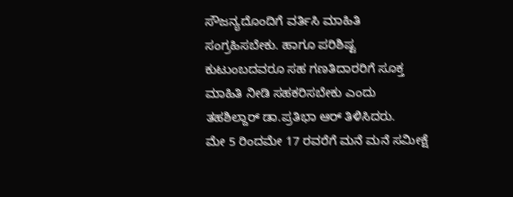ಸೌಜನ್ಯದೊಂದಿಗೆ ವರ್ತಿಸಿ ಮಾಹಿತಿ ಸಂಗ್ರಹಿಸಬೇಕು. ಹಾಗೂ ಪರಿಶಿಷ್ಟ ಕುಟುಂಬದವರೂ ಸಹ ಗಣತಿದಾರರಿಗೆ ಸೂಕ್ತ ಮಾಹಿತಿ ನೀಡಿ ಸಹಕರಿಸಬೇಕು ಎಂದು ತಹಶಿಲ್ದಾರ್ ಡಾ.ಪ್ರತಿಭಾ ಆರ್ ತಿಳಿಸಿದರು.
ಮೇ 5 ರಿಂದಮೇ 17 ರವರೆಗೆ ಮನೆ ಮನೆ ಸಮೀಕ್ಷೆ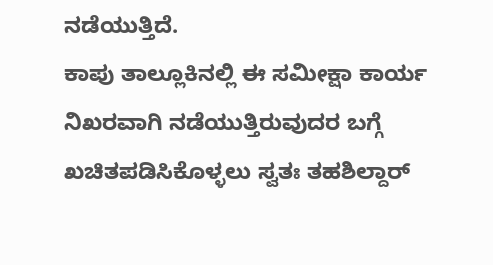ನಡೆಯುತ್ತಿದೆ.
ಕಾಪು ತಾಲ್ಲೂಕಿನಲ್ಲಿ ಈ ಸಮೀಕ್ಷಾ ಕಾರ್ಯ ನಿಖರವಾಗಿ ನಡೆಯುತ್ತಿರುವುದರ ಬಗ್ಗೆ ಖಚಿತಪಡಿಸಿಕೊಳ್ಳಲು ಸ್ವತಃ ತಹಶಿಲ್ದಾರ್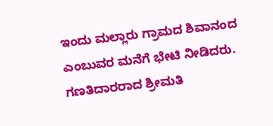ಇಂದು ಮಲ್ಲಾರು ಗ್ರಾಮದ ಶಿವಾನಂದ ಎಂಬುವರ ಮನೆಗೆ ಭೇಟಿ ನೀಡಿದರು. ಗಣತಿದಾರರಾದ ಶ್ರೀಮತಿ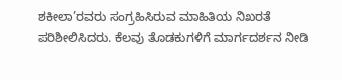ಶಕೀಲಾ’ರವರು ಸಂಗ್ರಹಿಸಿರುವ ಮಾಹಿತಿಯ ನಿಖರತೆ ಪರಿಶೀಲಿಸಿದರು. ಕೆಲವು ತೊಡಕುಗಳಿಗೆ ಮಾರ್ಗದರ್ಶನ ನೀಡಿ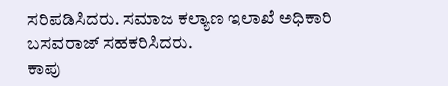ಸರಿಪಡಿಸಿದರು. ಸಮಾಜ ಕಲ್ಯಾಣ ಇಲಾಖೆ ಅಧಿಕಾರಿ ಬಸವರಾಜ್ ಸಹಕರಿಸಿದರು.
ಕಾಪು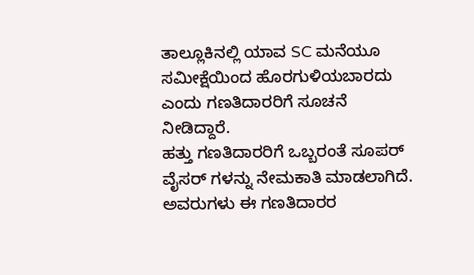ತಾಲ್ಲೂಕಿನಲ್ಲಿ ಯಾವ SC ಮನೆಯೂ ಸಮೀಕ್ಷೆಯಿಂದ ಹೊರಗುಳಿಯಬಾರದು ಎಂದು ಗಣತಿದಾರರಿಗೆ ಸೂಚನೆ ನೀಡಿದ್ದಾರೆ.
ಹತ್ತು ಗಣತಿದಾರರಿಗೆ ಒಬ್ಬರಂತೆ ಸೂಪರ್ ವೈಸರ್ ಗಳನ್ನು ನೇಮಕಾತಿ ಮಾಡಲಾಗಿದೆ. ಅವರುಗಳು ಈ ಗಣತಿದಾರರ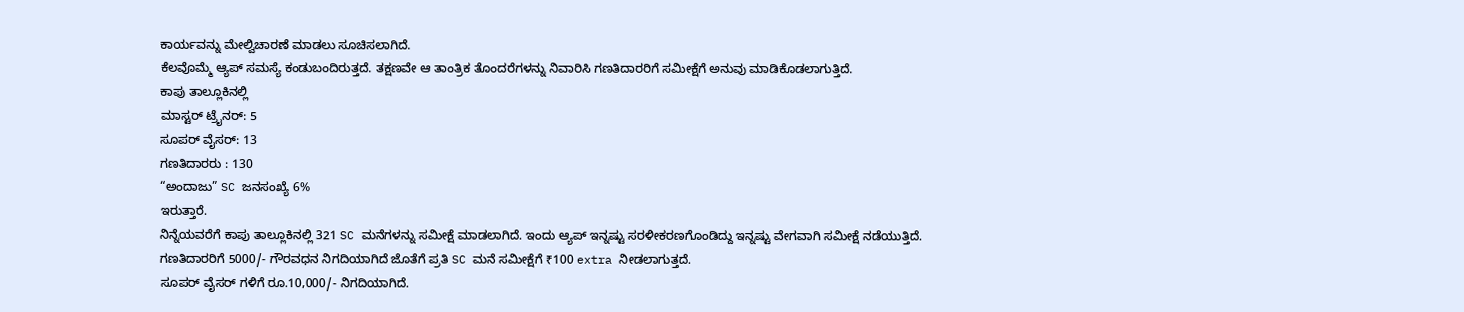ಕಾರ್ಯವನ್ನು ಮೇಲ್ವಿಚಾರಣೆ ಮಾಡಲು ಸೂಚಿಸಲಾಗಿದೆ.
ಕೆಲವೊಮ್ಮೆ ಆ್ಯಪ್ ಸಮಸ್ಯೆ ಕಂಡುಬಂದಿರುತ್ತದೆ. ತಕ್ಷಣವೇ ಆ ತಾಂತ್ರಿಕ ತೊಂದರೆಗಳನ್ನು ನಿವಾರಿಸಿ ಗಣತಿದಾರರಿಗೆ ಸಮೀಕ್ಷೆಗೆ ಅನುವು ಮಾಡಿಕೊಡಲಾಗುತ್ತಿದೆ.
ಕಾಪು ತಾಲ್ಲೂಕಿನಲ್ಲಿ
ಮಾಸ್ಟರ್ ಟ್ರೈನರ್: 5
ಸೂಪರ್ ವೈಸರ್: 13
ಗಣತಿದಾರರು : 130
“ಅಂದಾಜು” SC ಜನಸಂಖ್ಯೆ 6%
ಇರುತ್ತಾರೆ.
ನಿನ್ನೆಯವರೆಗೆ ಕಾಪು ತಾಲ್ಲೂಕಿನಲ್ಲಿ 321 SC ಮನೆಗಳನ್ನು ಸಮೀಕ್ಷೆ ಮಾಡಲಾಗಿದೆ. ಇಂದು ಆ್ಯಪ್ ಇನ್ನಷ್ಟು ಸರಳೀಕರಣಗೊಂಡಿದ್ದು ಇನ್ನಷ್ಟು ವೇಗವಾಗಿ ಸಮೀಕ್ಷೆ ನಡೆಯುತ್ತಿದೆ.
ಗಣತಿದಾರರಿಗೆ 5000/- ಗೌರವಧನ ನಿಗದಿಯಾಗಿದೆ ಜೊತೆಗೆ ಪ್ರತಿ SC ಮನೆ ಸಮೀಕ್ಷೆಗೆ ₹100 extra ನೀಡಲಾಗುತ್ತದೆ.
ಸೂಪರ್ ವೈಸರ್ ಗಳಿಗೆ ರೂ.10,000/- ನಿಗದಿಯಾಗಿದೆ.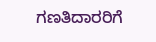ಗಣತಿದಾರರಿಗೆ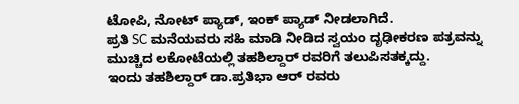ಟೋಪಿ, ನೋಟ್ ಪ್ಯಾಡ್, ಇಂಕ್ ಪ್ಯಾಡ್ ನೀಡಲಾಗಿದೆ.
ಪ್ರತಿ SC ಮನೆಯವರು ಸಹಿ ಮಾಡಿ ನೀಡಿದ ಸ್ವಯಂ ದೃಢೀಕರಣ ಪತ್ರವನ್ನು ಮುಚ್ಚಿದ ಲಕೋಟೆಯಲ್ಲಿ ತಹಶಿಲ್ದಾರ್ ರವರಿಗೆ ತಲುಪಿಸತಕ್ಕದ್ದು.
ಇಂದು ತಹಶಿಲ್ದಾರ್ ಡಾ.ಪ್ರತಿಭಾ ಆರ್ ರವರು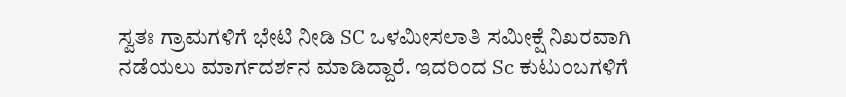ಸ್ವತಃ ಗ್ರಾಮಗಳಿಗೆ ಭೇಟಿ ನೀಡಿ SC ಒಳಮೀಸಲಾತಿ ಸಮೀಕ್ಷೆ ನಿಖರವಾಗಿ ನಡೆಯಲು ಮಾರ್ಗದರ್ಶನ ಮಾಡಿದ್ದಾರೆ. ಇದರಿಂದ Sc ಕುಟುಂಬಗಳಿಗೆ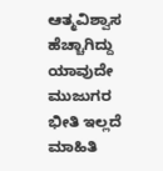ಆತ್ಮವಿಶ್ವಾಸ ಹೆಚ್ಚಾಗಿದ್ದು ಯಾವುದೇ ಮುಜುಗರ ಭೀತಿ ಇಲ್ಲದೆ ಮಾಹಿತಿ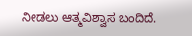ನೀಡಲು ಆತ್ಮವಿಶ್ವಾಸ ಬಂದಿದೆ.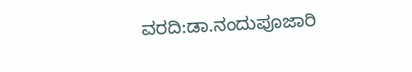ವರದಿ:ಡಾ.ನಂದುಪೂಜಾರಿ